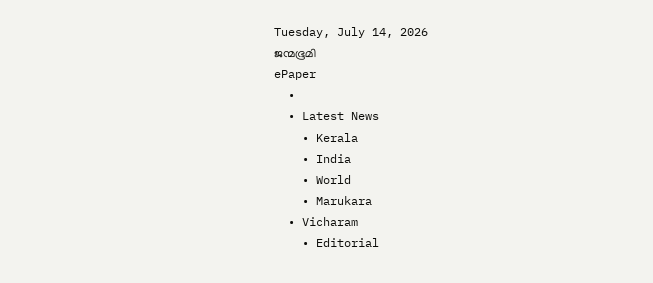Tuesday, July 14, 2026
ജന്മഭൂമി
ePaper
  •
  • Latest News
    • Kerala
    • India
    • World
    • Marukara
  • Vicharam
    • Editorial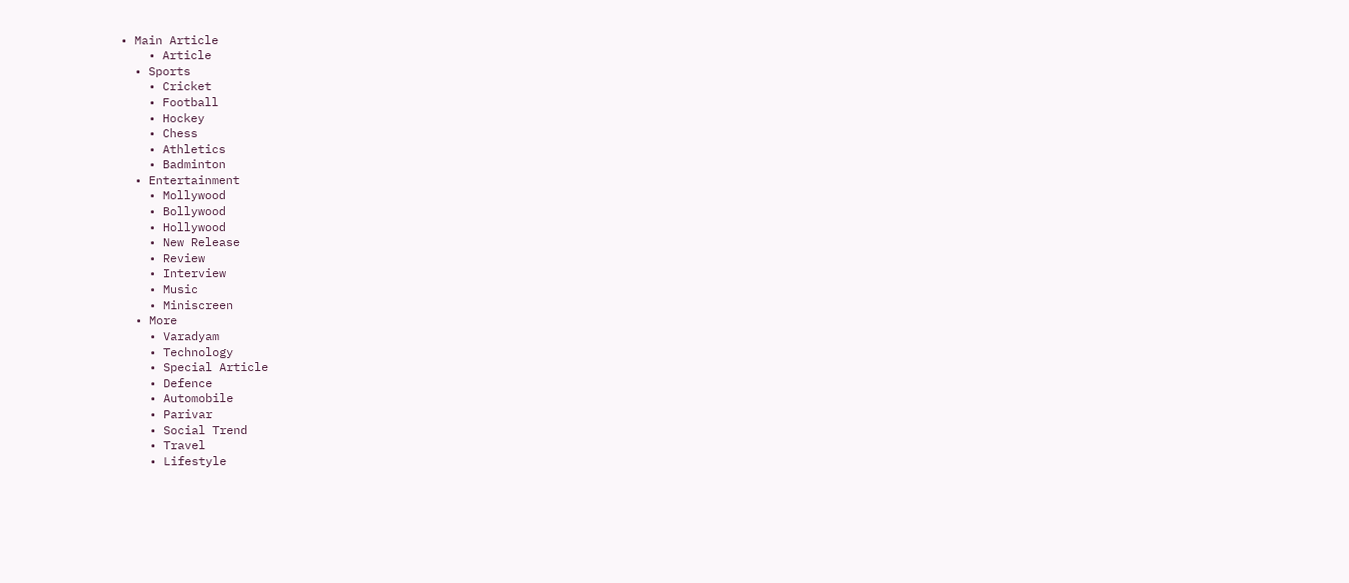• Main Article
    • Article
  • Sports
    • Cricket
    • Football
    • Hockey
    • Chess
    • Athletics
    • Badminton
  • Entertainment
    • Mollywood
    • Bollywood
    • Hollywood
    • New Release
    • Review
    • Interview
    • Music
    • Miniscreen
  • More
    • Varadyam
    • Technology
    • Special Article
    • Defence
    • Automobile
    • Parivar
    • Social Trend
    • Travel
    • Lifestyle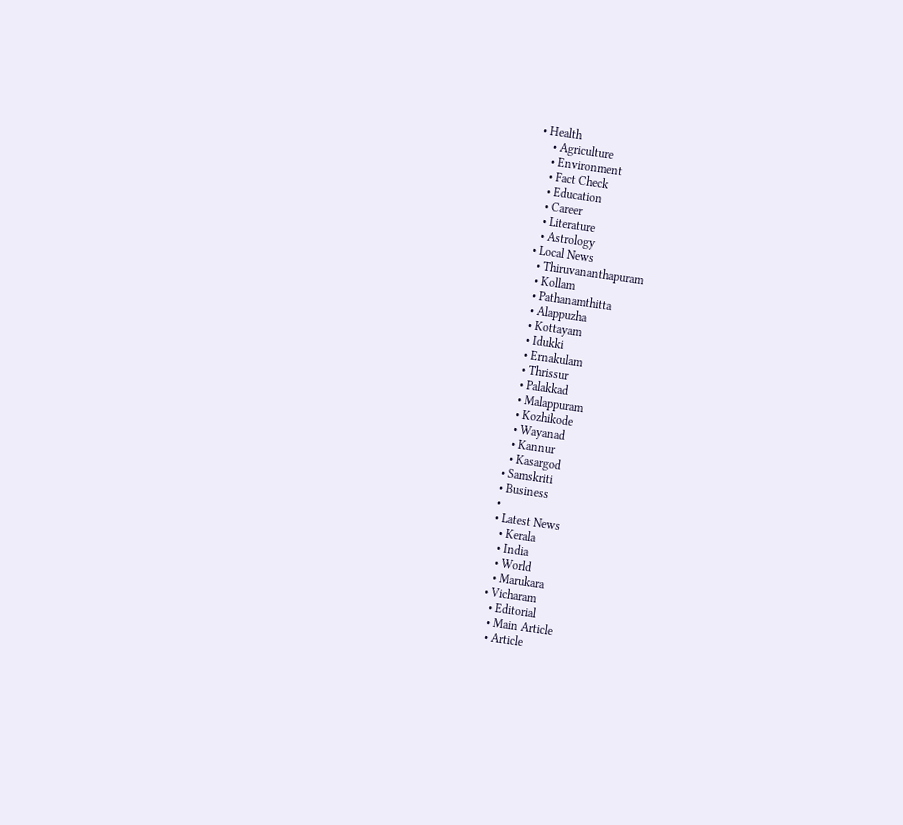• Health
    • Agriculture
    • Environment
    • Fact Check
    • Education
    • Career
    • Literature
    • Astrology
  • Local News
    • Thiruvananthapuram
    • Kollam
    • Pathanamthitta
    • Alappuzha
    • Kottayam
    • Idukki
    • Ernakulam
    • Thrissur
    • Palakkad
    • Malappuram
    • Kozhikode
    • Wayanad
    • Kannur
    • Kasargod
  • Samskriti
  • Business
  •
  • Latest News
    • Kerala
    • India
    • World
    • Marukara
  • Vicharam
    • Editorial
    • Main Article
    • Article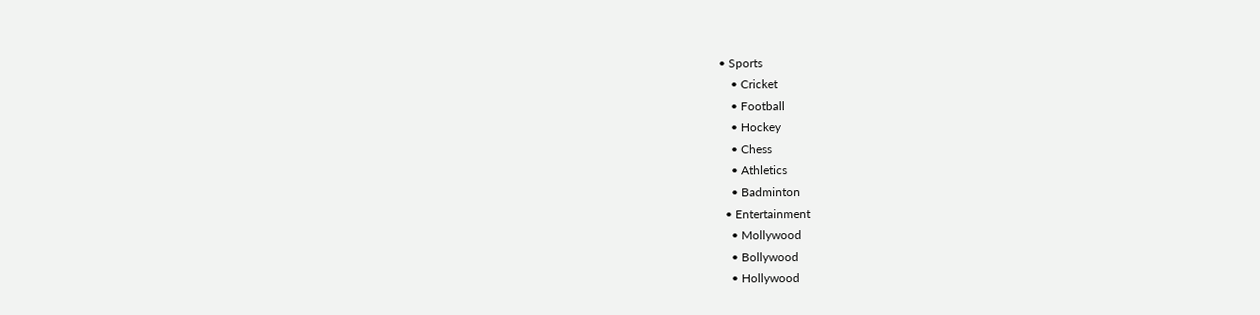• Sports
    • Cricket
    • Football
    • Hockey
    • Chess
    • Athletics
    • Badminton
  • Entertainment
    • Mollywood
    • Bollywood
    • Hollywood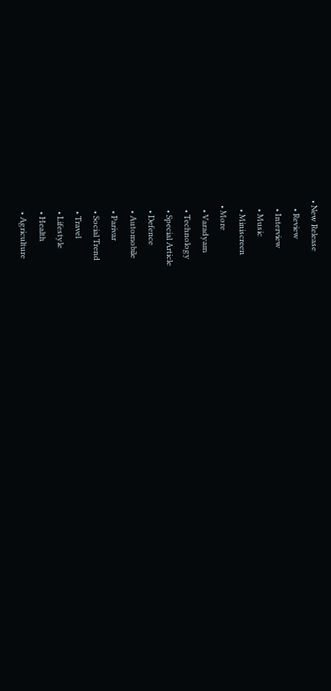• New Release
    • Review
    • Interview
    • Music
    • Miniscreen
  • More
    • Varadyam
    • Technology
    • Special Article
    • Defence
    • Automobile
    • Parivar
    • Social Trend
    • Travel
    • Lifestyle
    • Health
    • Agriculture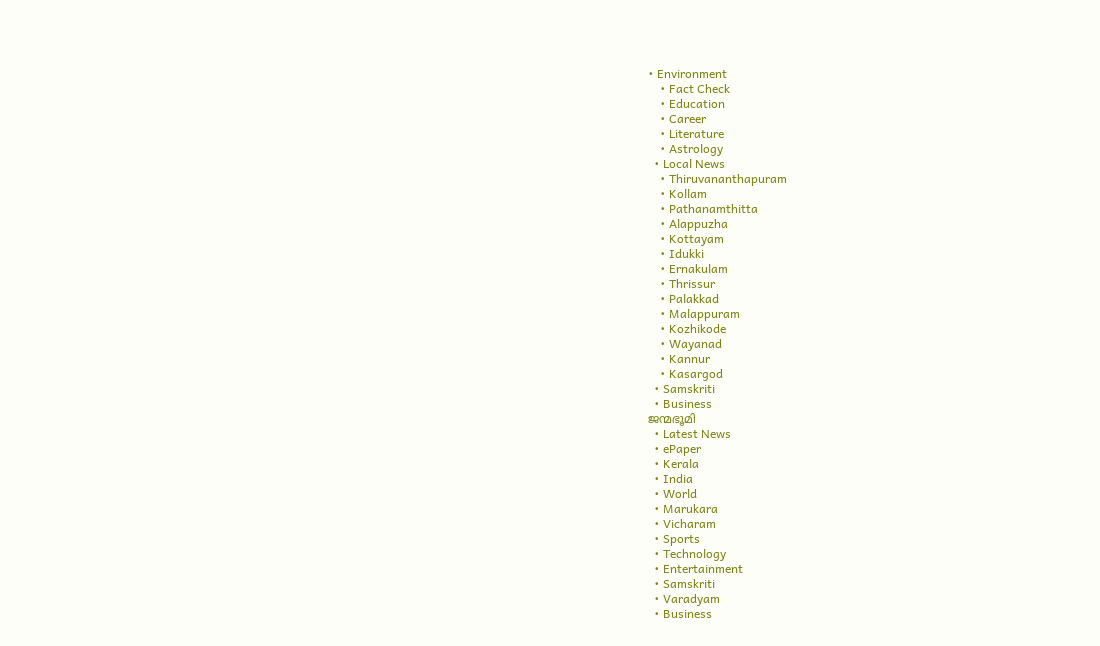• Environment
    • Fact Check
    • Education
    • Career
    • Literature
    • Astrology
  • Local News
    • Thiruvananthapuram
    • Kollam
    • Pathanamthitta
    • Alappuzha
    • Kottayam
    • Idukki
    • Ernakulam
    • Thrissur
    • Palakkad
    • Malappuram
    • Kozhikode
    • Wayanad
    • Kannur
    • Kasargod
  • Samskriti
  • Business
ജന്മഭൂമി
  • Latest News
  • ePaper
  • Kerala
  • India
  • World
  • Marukara
  • Vicharam
  • Sports
  • Technology
  • Entertainment
  • Samskriti
  • Varadyam
  • Business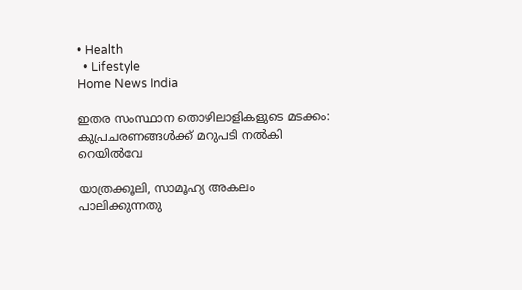• Health
  • Lifestyle
Home News India

ഇതര സംസ്ഥാന തൊഴിലാളികളുടെ മടക്കം: കുപ്രചരണങ്ങള്‍ക്ക് മറുപടി നല്‍കി റെയില്‍വേ

യാത്രക്കൂലി, സാമൂഹ്യ അകലം പാലിക്കുന്നതു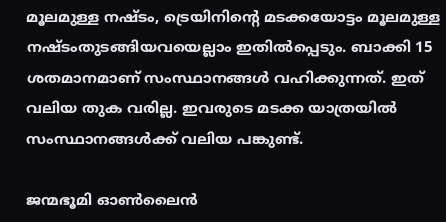മൂലമുള്ള നഷ്ടം, ട്രെയിനിന്റെ മടക്കയോട്ടം മൂലമുള്ള നഷ്ടംതുടങ്ങിയവയെല്ലാം ഇതില്‍പ്പെടും. ബാക്കി 15 ശതമാനമാണ് സംസ്ഥാനങ്ങള്‍ വഹിക്കുന്നത്. ഇത് വലിയ തുക വരില്ല. ഇവരുടെ മടക്ക യാത്രയില്‍ സംസ്ഥാനങ്ങള്‍ക്ക് വലിയ പങ്കുണ്ട്.

ജന്മഭൂമി ഓണ്‍ലൈന്‍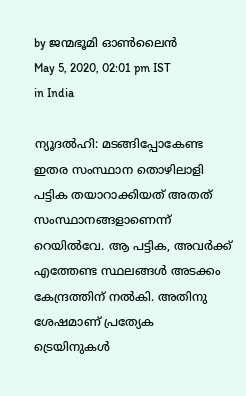by ജന്മഭൂമി ഓണ്‍ലൈന്‍
May 5, 2020, 02:01 pm IST
in India

ന്യൂദല്‍ഹി: മടങ്ങിപ്പോകേണ്ട ഇതര സംസ്ഥാന തൊഴിലാളി പട്ടിക തയാറാക്കിയത് അതത് സംസ്ഥാനങ്ങളാണെന്ന് റെയില്‍വേ. ആ പട്ടിക, അവര്‍ക്ക് എത്തേണ്ട സ്ഥലങ്ങള്‍ അടക്കം കേന്ദ്രത്തിന് നല്‍കി. അതിനു ശേഷമാണ് പ്രത്യേക ട്രെയിനുകള്‍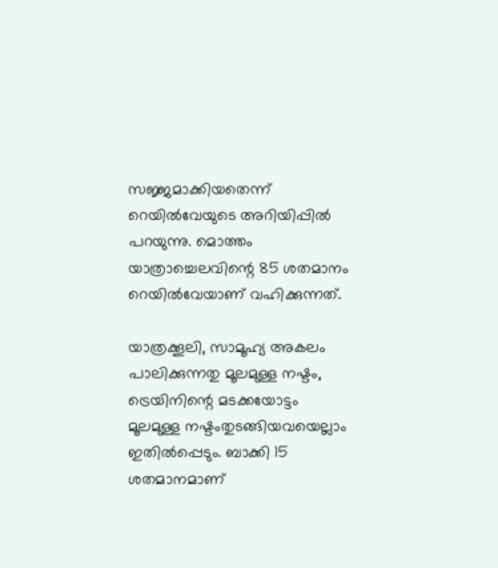സജ്ജമാക്കിയതെന്ന് റെയില്‍വേയുടെ അറിയിപ്പില്‍ പറയുന്നു. മൊത്തം യാത്രാച്ചെലവിന്റെ 85 ശതമാനം റെയില്‍വേയാണ് വഹിക്കുന്നത്.

യാത്രക്കൂലി, സാമൂഹ്യ അകലം പാലിക്കുന്നതു മൂലമുള്ള നഷ്ടം, ട്രെയിനിന്റെ മടക്കയോട്ടം മൂലമുള്ള നഷ്ടംതുടങ്ങിയവയെല്ലാം ഇതില്‍പ്പെടും. ബാക്കി 15 ശതമാനമാണ്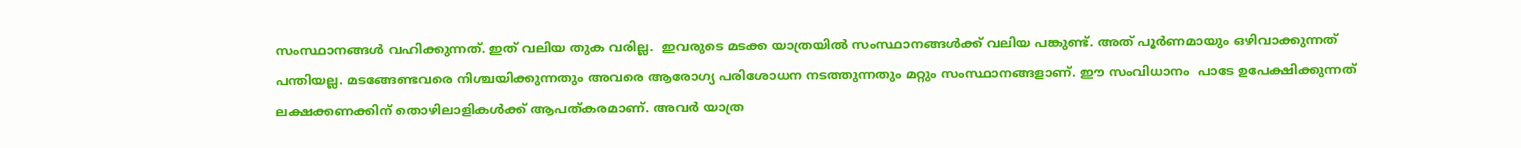സംസ്ഥാനങ്ങള്‍ വഹിക്കുന്നത്. ഇത് വലിയ തുക വരില്ല.  ഇവരുടെ മടക്ക യാത്രയില്‍ സംസ്ഥാനങ്ങള്‍ക്ക് വലിയ പങ്കുണ്ട്. അത് പൂര്‍ണമായും ഒഴിവാക്കുന്നത് പന്തിയല്ല. മടങ്ങേണ്ടവരെ നിശ്ചയിക്കുന്നതും അവരെ ആരോഗ്യ പരിശോധന നടത്തുന്നതും മറ്റും സംസ്ഥാനങ്ങളാണ്. ഈ സംവിധാനം  പാടേ ഉപേക്ഷിക്കുന്നത് ലക്ഷക്കണക്കിന് തൊഴിലാളികള്‍ക്ക് ആപത്കരമാണ്. അവര്‍ യാത്ര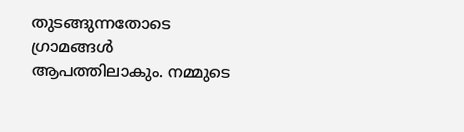തുടങ്ങുന്നതോടെ ഗ്രാമങ്ങള്‍ ആപത്തിലാകും. നമ്മുടെ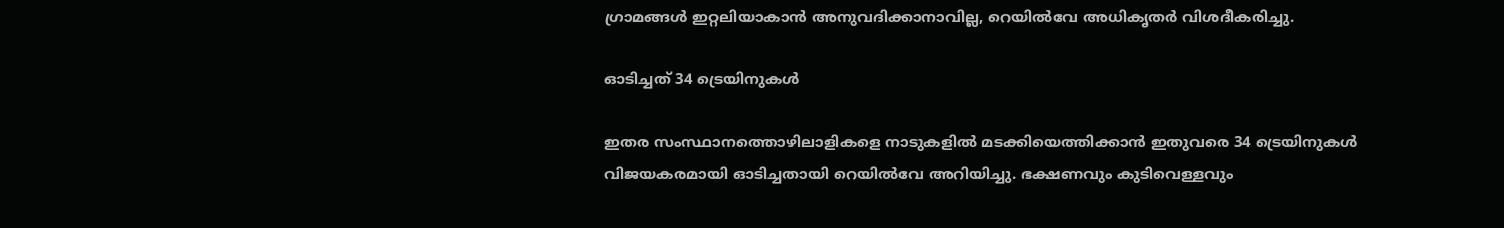ഗ്രാമങ്ങള്‍ ഇറ്റലിയാകാന്‍ അനുവദിക്കാനാവില്ല, റെയില്‍വേ അധികൃതര്‍ വിശദീകരിച്ചു.

ഓടിച്ചത് 34 ട്രെയിനുകള്‍

ഇതര സംസ്ഥാനത്തൊഴിലാളികളെ നാടുകളില്‍ മടക്കിയെത്തിക്കാന്‍ ഇതുവരെ 34 ട്രെയിനുകള്‍ വിജയകരമായി ഓടിച്ചതായി റെയില്‍വേ അറിയിച്ചു. ഭക്ഷണവും കുടിവെള്ളവും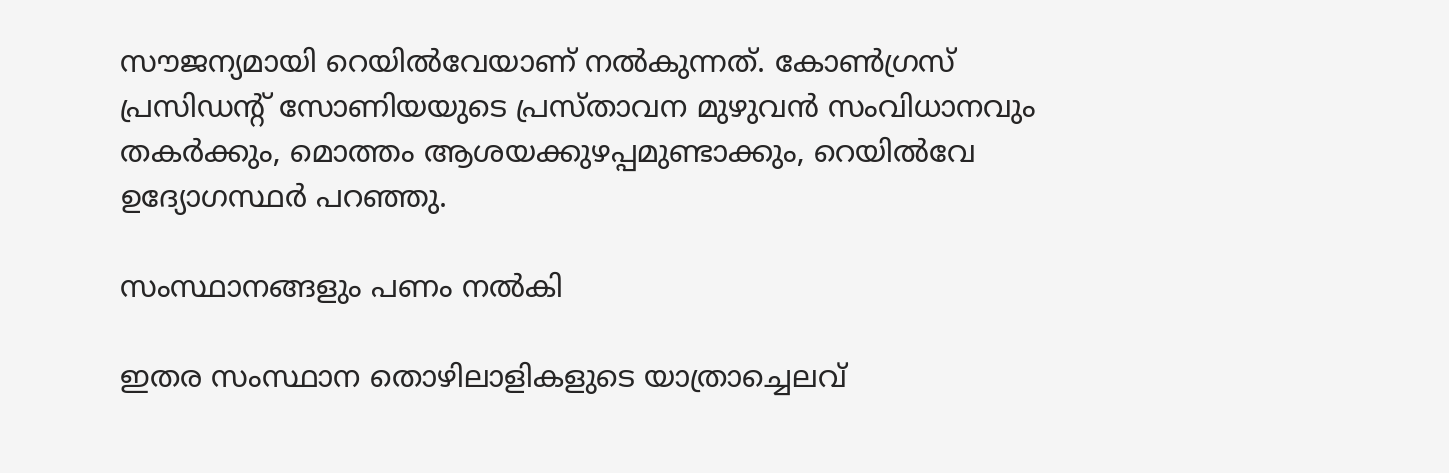സൗജന്യമായി റെയില്‍വേയാണ് നല്‍കുന്നത്. കോണ്‍ഗ്രസ് പ്രസിഡന്റ് സോണിയയുടെ പ്രസ്താവന മുഴുവന്‍ സംവിധാനവും തകര്‍ക്കും, മൊത്തം ആശയക്കുഴപ്പമുണ്ടാക്കും, റെയില്‍വേ ഉദ്യോഗസ്ഥര്‍ പറഞ്ഞു.

സംസ്ഥാനങ്ങളും പണം നല്‍കി

ഇതര സംസ്ഥാന തൊഴിലാളികളുടെ യാത്രാച്ചെലവ്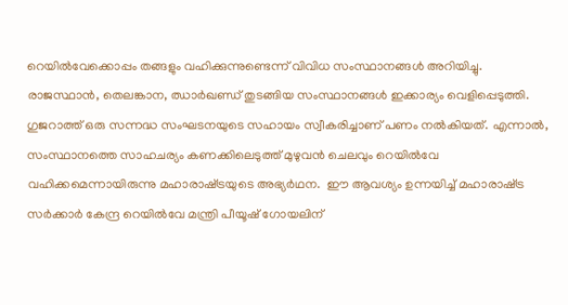റെയില്‍വേക്കൊപ്പം തങ്ങളും വഹിക്കുന്നുണ്ടെന്ന് വിവിധ സംസ്ഥാനങ്ങള്‍ അറിയിച്ചു. രാജസ്ഥാന്‍, തെലങ്കാന, ഝാര്‍ഖണ്ഡ് തുടങ്ങിയ സംസ്ഥാനങ്ങള്‍ ഇക്കാര്യം വെളിപ്പെടുത്തി. ഗുജറാത്ത് ഒരു സന്നദ്ധ സംഘടനയുടെ സഹായം സ്വീകരിച്ചാണ് പണം നല്‍കിയത്. എന്നാല്‍, സംസ്ഥാനത്തെ സാഹചര്യം കണക്കിലെടുത്ത് മുഴുവന്‍ ചെലവും റെയില്‍വേ വഹിക്കമെന്നായിരുന്നു മഹാരാഷ്‌ട്രയുടെ അഭ്യര്‍ഥന.  ഈ ആവശ്യം ഉന്നയിച്ച് മഹാരാഷ്‌ട്ര സര്‍ക്കാര്‍ കേന്ദ്ര റെയില്‍വേ മന്ത്രി പീയൂഷ് ഗോയലിന്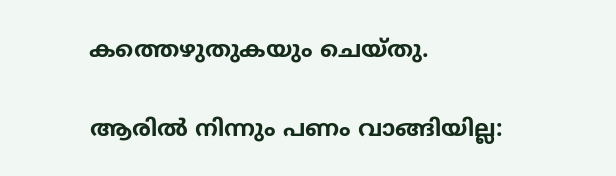കത്തെഴുതുകയും ചെയ്തു.

ആരില്‍ നിന്നും പണം വാങ്ങിയില്ല: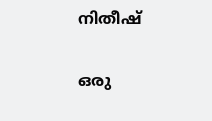നിതീഷ്

ഒരു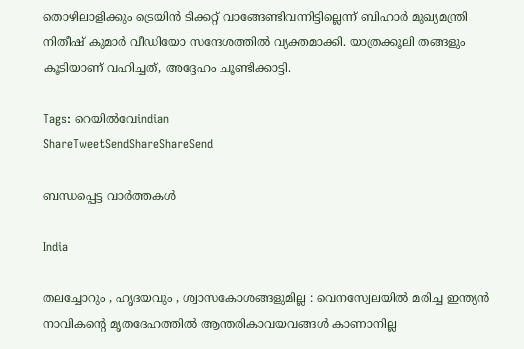തൊഴിലാളിക്കും ട്രെയിന്‍ ടിക്കറ്റ് വാങ്ങേണ്ടിവന്നിട്ടില്ലെന്ന് ബിഹാര്‍ മുഖ്യമന്ത്രി നിതീഷ് കുമാര്‍ വീഡിയോ സന്ദേശത്തില്‍ വ്യക്തമാക്കി. യാത്രക്കൂലി തങ്ങളും കൂടിയാണ് വഹിച്ചത്, അദ്ദേഹം ചൂണ്ടിക്കാട്ടി.

Tags: റെയില്‍വേindian
ShareTweetSendShareShareSend

ബന്ധപ്പെട്ട വാര്‍ത്തകള്‍

India

തലച്ചോറും , ഹൃദയവും , ശ്വാസകോശങ്ങളുമില്ല : വെനസ്വേലയിൽ മരിച്ച ഇന്ത്യൻ നാവികന്റെ മൃതദേഹത്തിൽ ആന്തരികാവയവങ്ങൾ കാണാനില്ല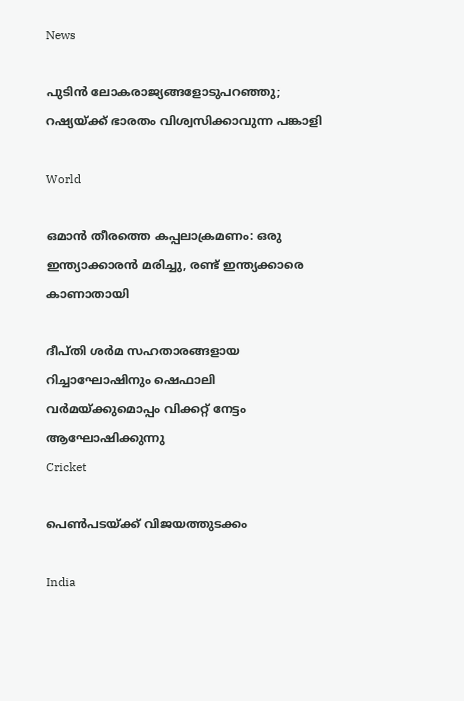News

പുടിൻ ലോകരാജ്യങ്ങളോടുപറഞ്ഞു; റഷ്യയ്‌ക്ക് ഭാരതം വിശ്വസിക്കാവുന്ന പങ്കാളി

World

ഒമാന്‍ തീരത്തെ കപ്പലാക്രമണം: ഒരു ഇന്ത്യാക്കാരന്‍ മരിച്ചു, രണ്ട് ഇന്ത്യക്കാരെ കാണാതായി

ദീപ്തി ശര്‍മ സഹതാരങ്ങളായ റിച്ചാഘോഷിനും ഷെഫാലി വര്‍മയ്ക്കുമൊപ്പം വിക്കറ്റ് നേട്ടം ആഘോഷിക്കുന്നു
Cricket

പെണ്‍പടയ്‌ക്ക് വിജയത്തുടക്കം

India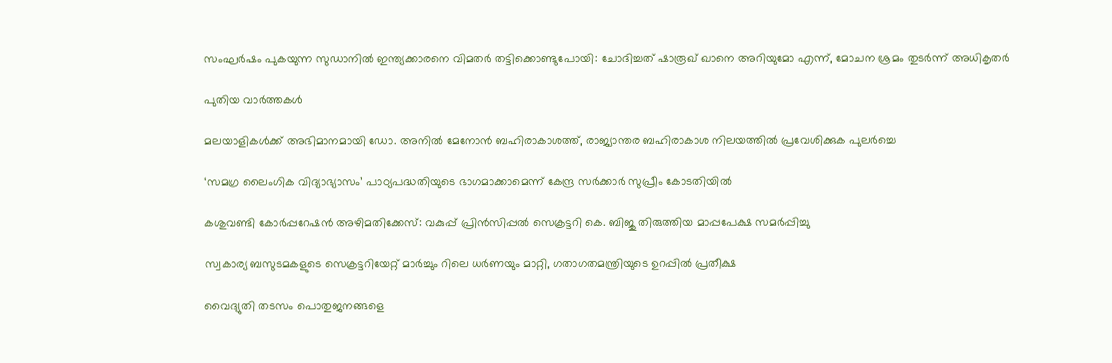സംഘർഷം പുകയുന്ന സുഡാനിൽ ഇന്ത്യക്കാരനെ വിമതർ തട്ടിക്കൊണ്ടുപോയി: ചോദിച്ചത് ഷാരൂഖ് ഖാനെ അറിയുമോ എന്ന്, മോചന ശ്രമം തുടർന്ന് അധികൃതർ

പുതിയ വാര്‍ത്തകള്‍

മലയാളികള്‍ക്ക് അഭിമാനമായി ഡോ. അനില്‍ മേനോന്‍ ബഹിരാകാശത്ത്, രാജ്യാന്തര ബഹിരാകാശ നിലയത്തില്‍ പ്രവേശിക്കുക പുലര്‍ച്ചെ

‘സമഗ്ര ലൈംഗിക വിദ്യാഭ്യാസം’ പാഠ്യപദ്ധതിയുടെ ഭാഗമാക്കാമെന്ന് കേന്ദ്ര സര്‍ക്കാര്‍ സുപ്രീം കോടതിയില്‍

കശുവണ്ടി കോര്‍പ്പറേഷന്‍ അഴിമതിക്കേസ്: വകുപ്പ് പ്രിന്‍സിപ്പല്‍ സെക്രട്ടറി കെ. ബിജു തിരുത്തിയ മാപ്പപേക്ഷ സമര്‍പ്പിച്ചു

സ്വകാര്യ ബസുടമകളുടെ സെക്രട്ടറിയേറ്റ് മാര്‍ച്ചും റിലെ ധര്‍ണയും മാറ്റി, ഗതാഗതമന്ത്രിയുടെ ഉറപ്പില്‍ പ്രതീക്ഷ

വൈദ്യുതി തടസം പൊതുജനങ്ങളെ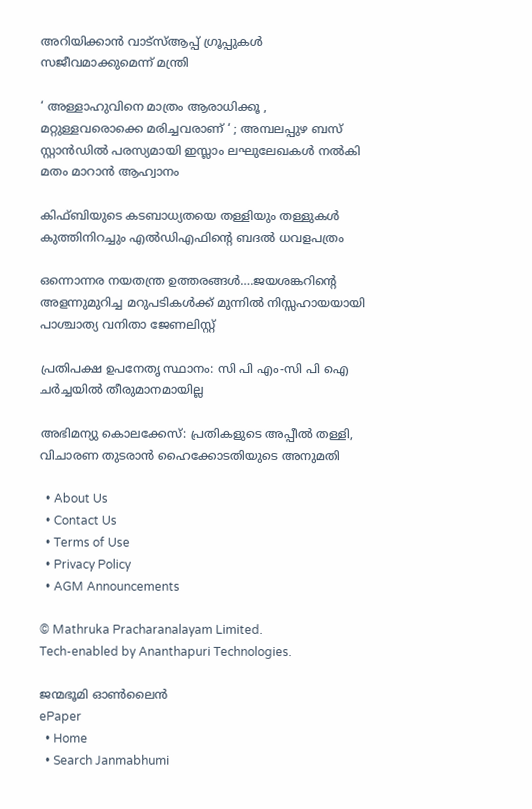അറിയിക്കാന്‍ വാട്സ്ആപ്പ് ഗ്രൂപ്പുകള്‍ സജീവമാക്കുമെന്ന് മന്ത്രി

‘ അള്ളാഹുവിനെ മാത്രം ആരാധിക്കൂ , മറ്റുള്ളവരൊക്കെ മരിച്ചവരാണ് ‘ ; അമ്പലപ്പുഴ ബസ് സ്റ്റാൻഡിൽ പരസ്യമായി ഇസ്ലാം ലഘുലേഖകൾ നൽകി മതം മാറാൻ ആഹ്വാനം

കിഫ്ബിയുടെ കടബാധ്യതയെ തള്ളിയും തള്ളുകള്‍ കുത്തിനിറച്ചും എല്‍ഡിഎഫിന്റെ ബദല്‍ ധവളപത്രം

ഒന്നൊന്നര നയതന്ത്ര ഉത്തരങ്ങള്‍….ജയശങ്കറിന്റെ അളന്നുമുറിച്ച മറുപടികള്‍ക്ക് മുന്നില്‍ നിസ്സഹായയായി പാശ്ചാത്യ വനിതാ ജേണലിസ്റ്റ്

പ്രതിപക്ഷ ഉപനേതൃ സ്ഥാനം: സി പി എം-സി പി ഐ ചര്‍ച്ചയില്‍ തീരുമാനമായില്ല

അഭിമന്യു കൊലക്കേസ്: പ്രതികളുടെ അപ്പീല്‍ തള്ളി, വിചാരണ തുടരാന്‍ ഹൈക്കോടതിയുടെ അനുമതി

  • About Us
  • Contact Us
  • Terms of Use
  • Privacy Policy
  • AGM Announcements

© Mathruka Pracharanalayam Limited.
Tech-enabled by Ananthapuri Technologies.

ജന്മഭൂമി ഓണ്‍ലൈന്‍
ePaper
  • Home
  • Search Janmabhumi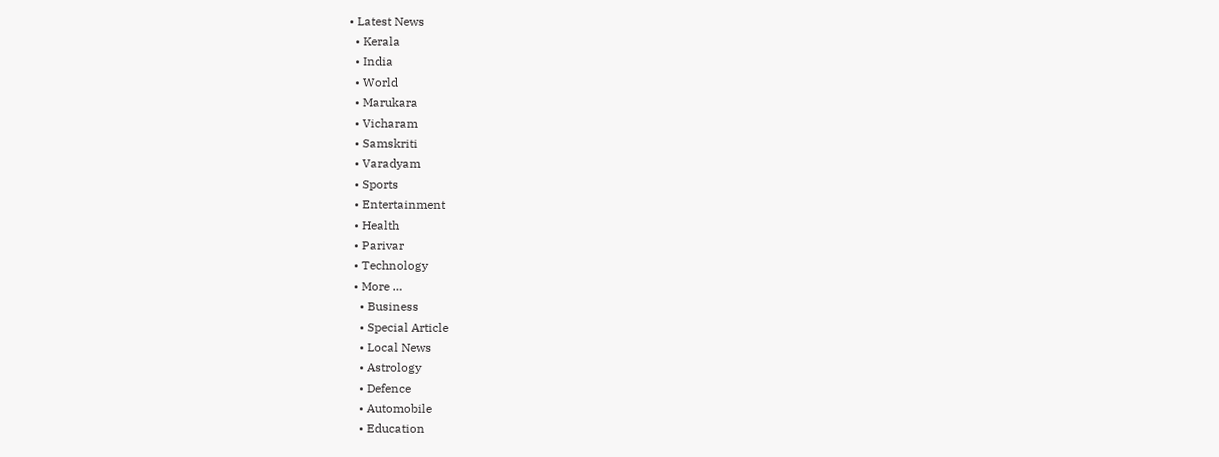• Latest News
  • Kerala
  • India
  • World
  • Marukara
  • Vicharam
  • Samskriti
  • Varadyam
  • Sports
  • Entertainment
  • Health
  • Parivar
  • Technology
  • More …
    • Business
    • Special Article
    • Local News
    • Astrology
    • Defence
    • Automobile
    • Education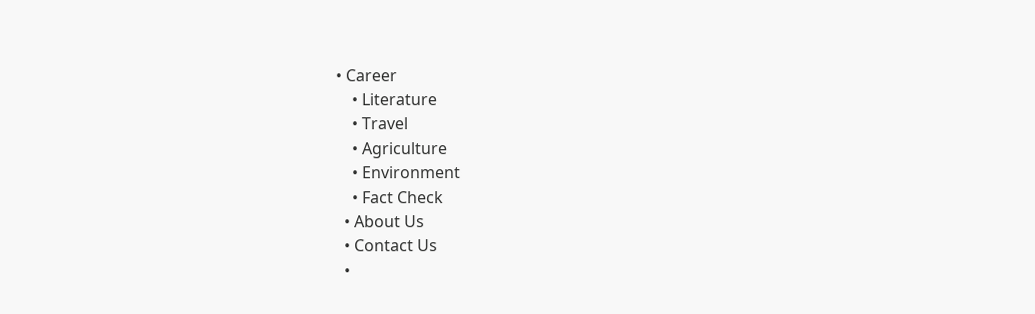• Career
    • Literature
    • Travel
    • Agriculture
    • Environment
    • Fact Check
  • About Us
  • Contact Us
  •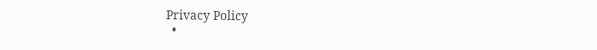Privacy Policy
  •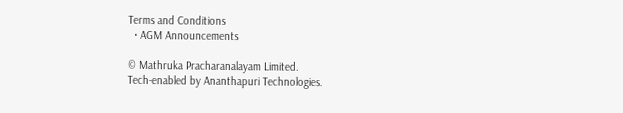Terms and Conditions
  • AGM Announcements

© Mathruka Pracharanalayam Limited.
Tech-enabled by Ananthapuri Technologies.